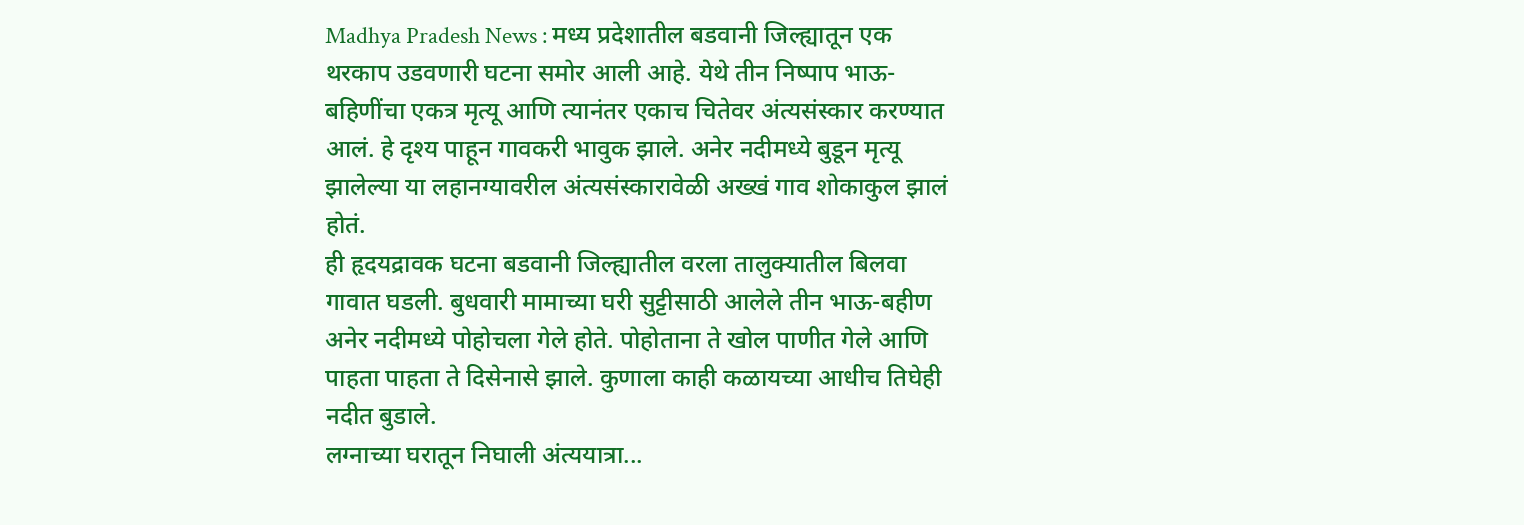Madhya Pradesh News : मध्य प्रदेशातील बडवानी जिल्ह्यातून एक थरकाप उडवणारी घटना समोर आली आहे. येथे तीन निष्पाप भाऊ-बहिणींचा एकत्र मृत्यू आणि त्यानंतर एकाच चितेवर अंत्यसंस्कार करण्यात आलं. हे दृश्य पाहून गावकरी भावुक झाले. अनेर नदीमध्ये बुडून मृत्यू झालेल्या या लहानग्यावरील अंत्यसंस्कारावेळी अख्खं गाव शोकाकुल झालं होतं.
ही हृदयद्रावक घटना बडवानी जिल्ह्यातील वरला तालुक्यातील बिलवा गावात घडली. बुधवारी मामाच्या घरी सुट्टीसाठी आलेले तीन भाऊ-बहीण अनेर नदीमध्ये पोहोचला गेले होते. पोहोताना ते खोल पाणीत गेले आणि पाहता पाहता ते दिसेनासे झाले. कुणाला काही कळायच्या आधीच तिघेही नदीत बुडाले.
लग्नाच्या घरातून निघाली अंत्ययात्रा...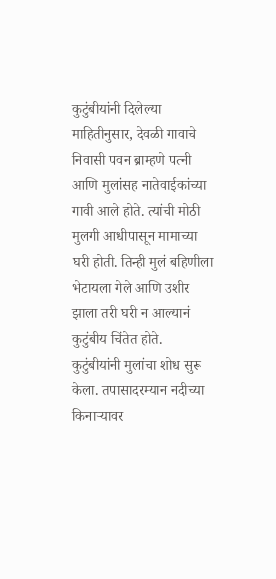कुटुंबीयांनी दिलेल्या माहितीनुसार, देवळी गावाचे निवासी पवन ब्राम्हणे पत्नी आणि मुलांसह नातेवाईकांच्या गावी आले होते. त्यांची मोठी मुलगी आधीपासून मामाच्या घरी होती. तिन्ही मुलं बहिणीला भेटायला गेले आणि उशीर झाला तरी घरी न आल्यानं कुटुंबीय चिंतेत होते. कुटुंबीयांनी मुलांचा शोध सुरू केला. तपासादरम्यान नदीच्या किनाऱ्यावर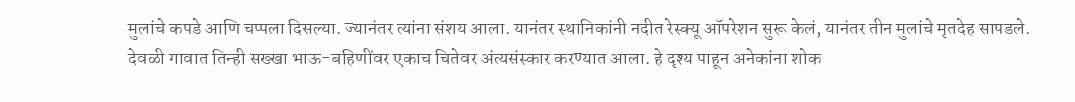मुलांचे कपडे आणि चप्पला दिसल्या. ज्यानंतर त्यांना संशय आला. यानंतर स्थानिकांनी नदीत रेस्क्यू ऑपरेशन सुरू केलं, यानंतर तीन मुलांचे मृतदेह सापडले.
देवळी गावात तिन्ही सख्खा भाऊ-बहिणींवर एकाच चितेवर अंत्यसंस्कार करण्यात आला. हे दृश्य पाहून अनेकांना शोक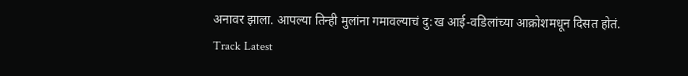अनावर झाला. आपल्या तिन्ही मुलांना गमावल्याचं दु:ख आई-वडिलांच्या आक्रोशमधून दिसत होतं.
Track Latest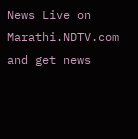News Live on Marathi.NDTV.com and get news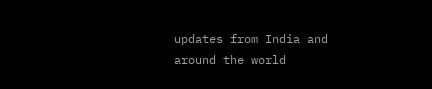updates from India and around the world